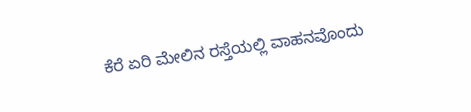ಕೆರೆ ಏರಿ ಮೇಲಿನ ರಸ್ತೆಯಲ್ಲಿ ವಾಹನವೊಂದು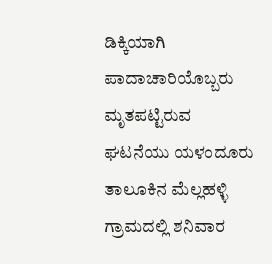ಡಿಕ್ಕಿಯಾಗಿ ಪಾದಾಚಾರಿಯೊಬ್ಬರು ಮೃತಪಟ್ಟಿರುವ ಘಟನೆಯು ಯಳಂದೂರು ತಾಲೂಕಿನ ಮೆಲ್ಲಹಳ್ಳಿ ಗ್ರಾಮದಲ್ಲಿ ಶನಿವಾರ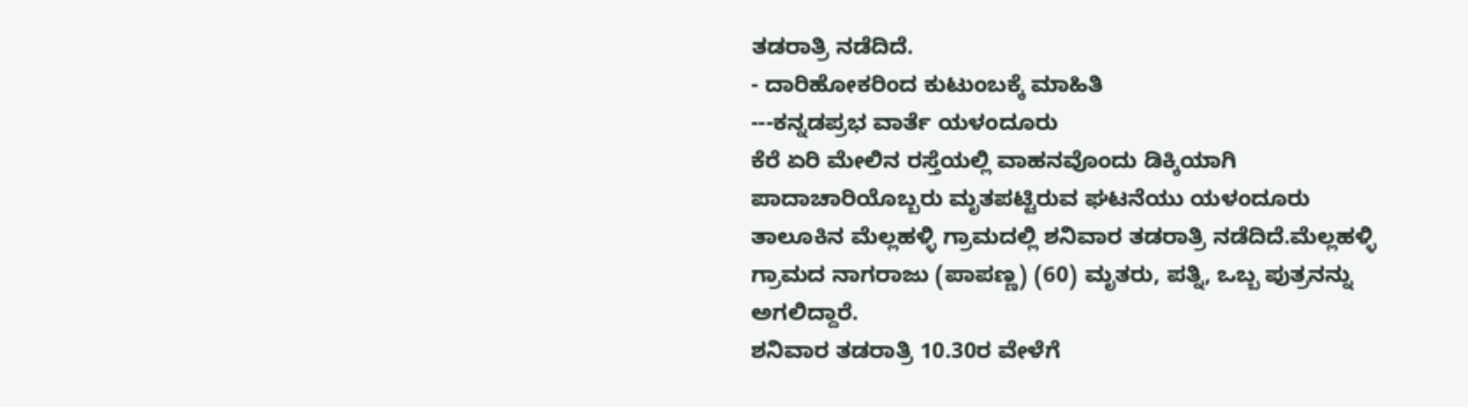ತಡರಾತ್ರಿ ನಡೆದಿದೆ.
- ದಾರಿಹೋಕರಿಂದ ಕುಟುಂಬಕ್ಕೆ ಮಾಹಿತಿ
---ಕನ್ನಡಪ್ರಭ ವಾರ್ತೆ ಯಳಂದೂರು
ಕೆರೆ ಏರಿ ಮೇಲಿನ ರಸ್ತೆಯಲ್ಲಿ ವಾಹನವೊಂದು ಡಿಕ್ಕಿಯಾಗಿ ಪಾದಾಚಾರಿಯೊಬ್ಬರು ಮೃತಪಟ್ಟಿರುವ ಘಟನೆಯು ಯಳಂದೂರು ತಾಲೂಕಿನ ಮೆಲ್ಲಹಳ್ಳಿ ಗ್ರಾಮದಲ್ಲಿ ಶನಿವಾರ ತಡರಾತ್ರಿ ನಡೆದಿದೆ.ಮೆಲ್ಲಹಳ್ಳಿ ಗ್ರಾಮದ ನಾಗರಾಜು (ಪಾಪಣ್ಣ) (60) ಮೃತರು, ಪತ್ನಿ, ಒಬ್ಬ ಪುತ್ರನನ್ನು ಅಗಲಿದ್ದಾರೆ.
ಶನಿವಾರ ತಡರಾತ್ರಿ 10.30ರ ವೇಳೆಗೆ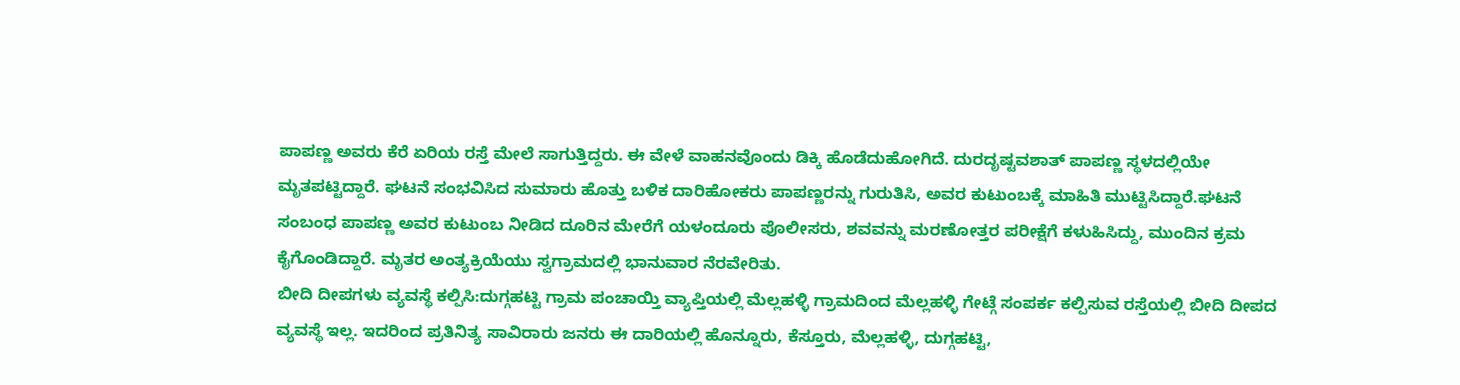ಪಾಪಣ್ಣ ಅವರು ಕೆರೆ ಏರಿಯ ರಸ್ತೆ ಮೇಲೆ ಸಾಗುತ್ತಿದ್ದರು. ಈ ವೇಳೆ ವಾಹನವೊಂದು ಡಿಕ್ಕಿ ಹೊಡೆದುಹೋಗಿದೆ. ದುರದೃಷ್ಟವಶಾತ್ ಪಾಪಣ್ಣ ಸ್ಥಳದಲ್ಲಿಯೇ ಮೃತಪಟ್ಟಿದ್ದಾರೆ. ಘಟನೆ ಸಂಭವಿಸಿದ ಸುಮಾರು ಹೊತ್ತು ಬಳಿಕ ದಾರಿಹೋಕರು ಪಾಪಣ್ಣರನ್ನು ಗುರುತಿಸಿ, ಅವರ ಕುಟುಂಬಕ್ಕೆ ಮಾಹಿತಿ ಮುಟ್ಟಿಸಿದ್ದಾರೆ.ಘಟನೆ ಸಂಬಂಧ ಪಾಪಣ್ಣ ಅವರ ಕುಟುಂಬ ನೀಡಿದ ದೂರಿನ ಮೇರೆಗೆ ಯಳಂದೂರು ಪೊಲೀಸರು, ಶವವನ್ನು ಮರಣೋತ್ತರ ಪರೀಕ್ಷೆಗೆ ಕಳುಹಿಸಿದ್ದು, ಮುಂದಿನ ಕ್ರಮ ಕೈಗೊಂಡಿದ್ದಾರೆ. ಮೃತರ ಅಂತ್ಯಕ್ರಿಯೆಯು ಸ್ವಗ್ರಾಮದಲ್ಲಿ ಭಾನುವಾರ ನೆರವೇರಿತು.
ಬೀದಿ ದೀಪಗಳು ವ್ಯವಸ್ಥೆ ಕಲ್ಪಿಸಿ:ದುಗ್ಗಹಟ್ಟಿ ಗ್ರಾಮ ಪಂಚಾಯ್ತಿ ವ್ಯಾಪ್ತಿಯಲ್ಲಿ ಮೆಲ್ಲಹಳ್ಳಿ ಗ್ರಾಮದಿಂದ ಮೆಲ್ಲಹಳ್ಳಿ ಗೇಟ್ಗೆ ಸಂಪರ್ಕ ಕಲ್ಪಿಸುವ ರಸ್ತೆಯಲ್ಲಿ ಬೀದಿ ದೀಪದ ವ್ಯವಸ್ಥೆ ಇಲ್ಲ. ಇದರಿಂದ ಪ್ರತಿನಿತ್ಯ ಸಾವಿರಾರು ಜನರು ಈ ದಾರಿಯಲ್ಲಿ ಹೊನ್ನೂರು, ಕೆಸ್ತೂರು, ಮೆಲ್ಲಹಳ್ಳಿ, ದುಗ್ಗಹಟ್ಟಿ,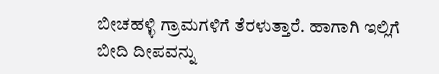ಬೀಚಹಳ್ಳಿ ಗ್ರಾಮಗಳಿಗೆ ತೆರಳುತ್ತಾರೆ. ಹಾಗಾಗಿ ಇಲ್ಲಿಗೆ ಬೀದಿ ದೀಪವನ್ನು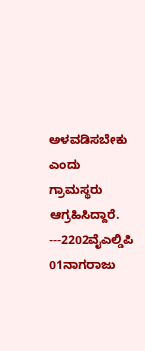ಅಳವಡಿಸಬೇಕು ಎಂದು ಗ್ರಾಮಸ್ಥರು ಆಗ್ರಹಿಸಿದ್ದಾರೆ.
---2202ವೈಎಲ್ಡಿಪಿ 01ನಾಗರಾಜು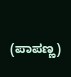(ಪಾಪಣ್ಣ)